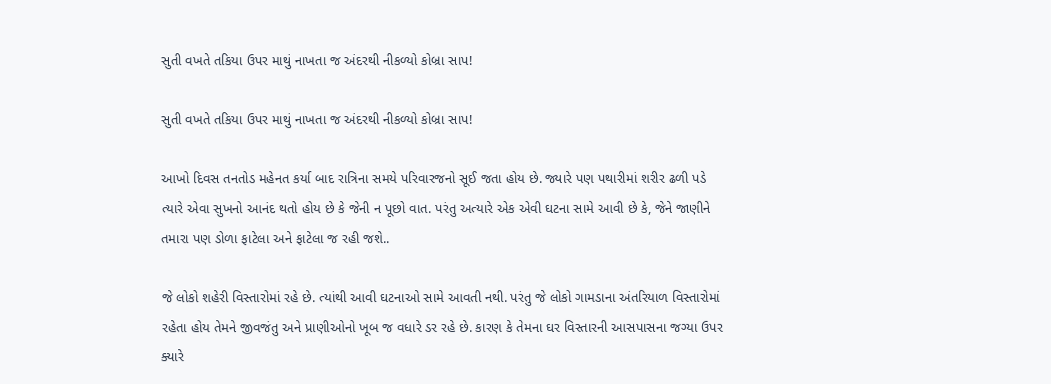સુતી વખતે તકિયા ઉપર માથું નાખતા જ અંદરથી નીકળ્યો કોબ્રા સાપ!

સુતી વખતે તકિયા ઉપર માથું નાખતા જ અંદરથી નીકળ્યો કોબ્રા સાપ!

આખો દિવસ તનતોડ મહેનત કર્યા બાદ રાત્રિના સમયે પરિવારજનો સૂઈ જતા હોય છે. જ્યારે પણ પથારીમાં શરીર ઢળી પડે ત્યારે એવા સુખનો આનંદ થતો હોય છે કે જેની ન પૂછો વાત. પરંતુ અત્યારે એક એવી ઘટના સામે આવી છે કે, જેને જાણીને તમારા પણ ડોળા ફાટેલા અને ફાટેલા જ રહી જશે..

જે લોકો શહેરી વિસ્તારોમાં રહે છે. ત્યાંથી આવી ઘટનાઓ સામે આવતી નથી. પરંતુ જે લોકો ગામડાના અંતરિયાળ વિસ્તારોમાં રહેતા હોય તેમને જીવજંતુ અને પ્રાણીઓનો ખૂબ જ વધારે ડર રહે છે. કારણ કે તેમના ઘર વિસ્તારની આસપાસના જગ્યા ઉપર ક્યારે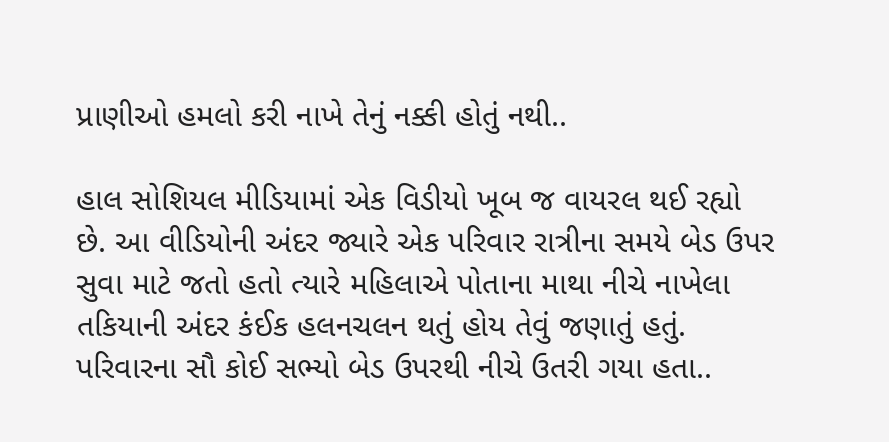પ્રાણીઓ હમલો કરી નાખે તેનું નક્કી હોતું નથી..

હાલ સોશિયલ મીડિયામાં એક વિડીયો ખૂબ જ વાયરલ થઈ રહ્યો છે. આ વીડિયોની અંદર જ્યારે એક પરિવાર રાત્રીના સમયે બેડ ઉપર સુવા માટે જતો હતો ત્યારે મહિલાએ પોતાના માથા નીચે નાખેલા તકિયાની અંદર કંઈક હલનચલન થતું હોય તેવું જણાતું હતું. પરિવારના સૌ કોઈ સભ્યો બેડ ઉપરથી નીચે ઉતરી ગયા હતા..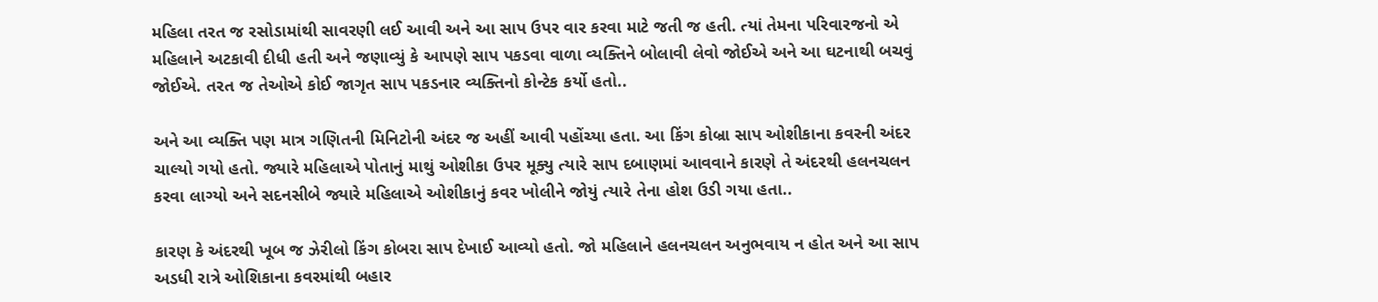મહિલા તરત જ રસોડામાંથી સાવરણી લઈ આવી અને આ સાપ ઉપર વાર કરવા માટે જતી જ હતી. ત્યાં તેમના પરિવારજનો એ મહિલાને અટકાવી દીધી હતી અને જણાવ્યું કે આપણે સાપ પકડવા વાળા વ્યક્તિને બોલાવી લેવો જોઈએ અને આ ઘટનાથી બચવું જોઈએ. તરત જ તેઓએ કોઈ જાગૃત સાપ પકડનાર વ્યક્તિનો કોન્ટેક કર્યો હતો..

અને આ વ્યક્તિ પણ માત્ર ગણિતની મિનિટોની અંદર જ અહીં આવી પહોંચ્યા હતા. આ કિંગ કોબ્રા સાપ ઓશીકાના કવરની અંદર ચાલ્યો ગયો હતો. જ્યારે મહિલાએ પોતાનું માથું ઓશીકા ઉપર મૂક્યુ ત્યારે સાપ દબાણમાં આવવાને કારણે તે અંદરથી હલનચલન કરવા લાગ્યો અને સદનસીબે જ્યારે મહિલાએ ઓશીકાનું કવર ખોલીને જોયું ત્યારે તેના હોશ ઉડી ગયા હતા..

કારણ કે અંદરથી ખૂબ જ ઝેરીલો કિંગ કોબરા સાપ દેખાઈ આવ્યો હતો. જો મહિલાને હલનચલન અનુભવાય ન હોત અને આ સાપ અડધી રાત્રે ઓશિકાના કવરમાંથી બહાર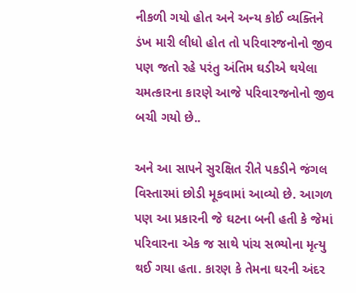નીકળી ગયો હોત અને અન્ય કોઈ વ્યક્તિને ડંખ મારી લીધો હોત તો પરિવારજનોનો જીવ પણ જતો રહે પરંતુ અંતિમ ઘડીએ થયેલા ચમત્કારના કારણે આજે પરિવારજનોનો જીવ બચી ગયો છે..

અને આ સાપને સુરક્ષિત રીતે પકડીને જંગલ વિસ્તારમાં છોડી મૂકવામાં આવ્યો છે. આગળ પણ આ પ્રકારની જે ઘટના બની હતી કે જેમાં પરિવારના એક જ સાથે પાંચ સભ્યોના મૃત્યુ થઈ ગયા હતા. કારણ કે તેમના ઘરની અંદર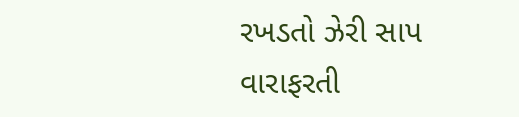રખડતો ઝેરી સાપ વારાફરતી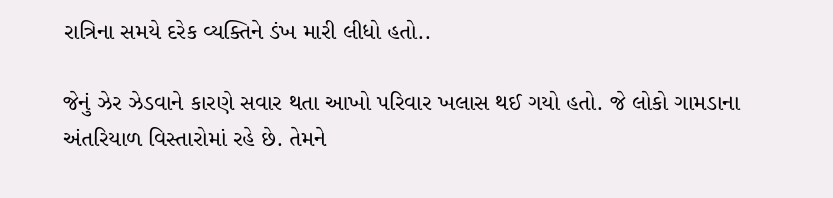રાત્રિના સમયે દરેક વ્યક્તિને ડંખ મારી લીધો હતો..

જેનું ઝેર ઝેડવાને કારણે સવાર થતા આખો પરિવાર ખલાસ થઈ ગયો હતો. જે લોકો ગામડાના અંતરિયાળ વિસ્તારોમાં રહે છે. તેમને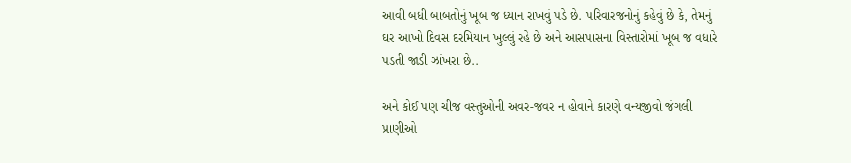આવી બધી બાબતોનું ખૂબ જ ધ્યાન રાખવું પડે છે. પરિવારજનોનું કહેવું છે કે, તેમનું ઘર આખો દિવસ દરમિયાન ખુલ્લું રહે છે અને આસપાસના વિસ્તારોમાં ખૂબ જ વધારે પડતી જાડી ઝાંખરા છે..

અને કોઈ પણ ચીજ વસ્તુઓની અવર-જવર ન હોવાને કારણે વન્યજીવો જંગલી પ્રાણીઓ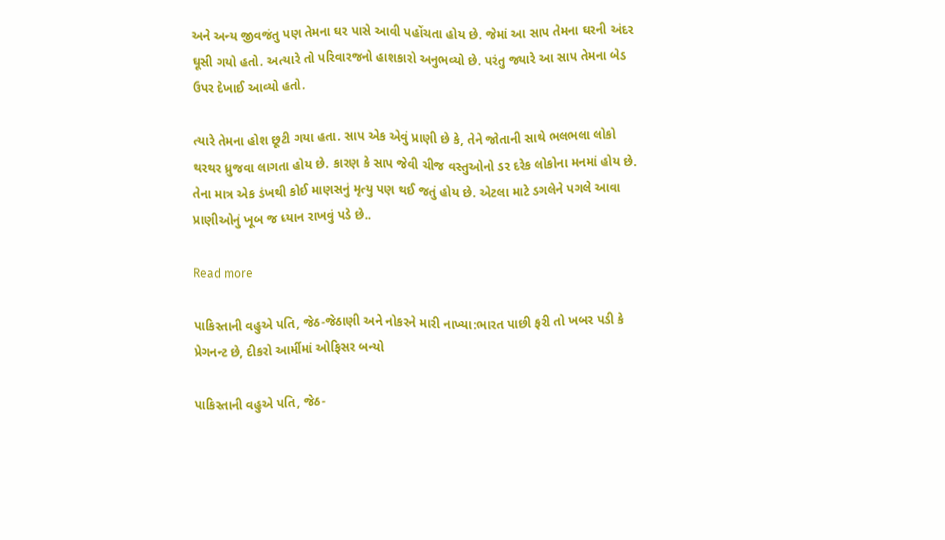અને અન્ય જીવજંતુ પણ તેમના ઘર પાસે આવી પહોંચતા હોય છે. જેમાં આ સાપ તેમના ઘરની અંદર ઘૂસી ગયો હતો. અત્યારે તો પરિવારજનો હાશકારો અનુભવ્યો છે. પરંતુ જ્યારે આ સાપ તેમના બેડ ઉપર દેખાઈ આવ્યો હતો.

ત્યારે તેમના હોશ છૂટી ગયા હતા. સાપ એક એવું પ્રાણી છે કે, તેને જોતાની સાથે ભલભલા લોકો થરથર ધ્રુજવા લાગતા હોય છે. કારણ કે સાપ જેવી ચીજ વસ્તુઓનો ડર દરેક લોકોના મનમાં હોય છે. તેના માત્ર એક ડંખથી કોઈ માણસનું મૃત્યુ પણ થઈ જતું હોય છે. એટલા માટે ડગલેને પગલે આવા પ્રાણીઓનું ખૂબ જ ધ્યાન રાખવું પડે છે..

Read more

પાકિસ્તાની વહુએ પતિ, જેઠ-જેઠાણી અને નોકરને મારી નાખ્યા:ભારત પાછી ફરી તો ખબર પડી કે પ્રેગનન્ટ છે, દીકરો આર્મીમાં ઓફિસર બન્યો

પાકિસ્તાની વહુએ પતિ, જેઠ-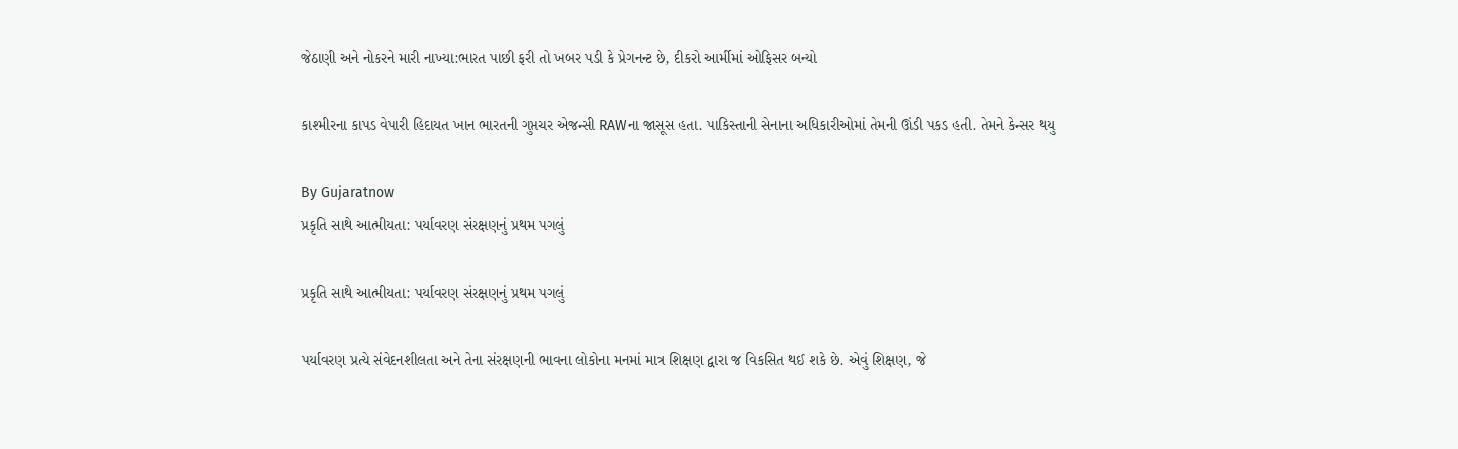જેઠાણી અને નોકરને મારી નાખ્યા:ભારત પાછી ફરી તો ખબર પડી કે પ્રેગનન્ટ છે, દીકરો આર્મીમાં ઓફિસર બન્યો

કાશ્મીરના કાપડ વેપારી હિદાયત ખાન ભારતની ગુપ્તચર એજન્સી RAWના જાસૂસ હતા. પાકિસ્તાની સેનાના અધિકારીઓમાં તેમની ઊંડી પકડ હતી. તેમને કેન્સર થયુ

By Gujaratnow
પ્રકૃતિ સાથે આત્મીયતા: પર્યાવરણ સંરક્ષણનું પ્રથમ પગલું

પ્રકૃતિ સાથે આત્મીયતા: પર્યાવરણ સંરક્ષણનું પ્રથમ પગલું

પર્યાવરણ પ્રત્યે સંવેદનશીલતા અને તેના સંરક્ષણની ભાવના લોકોના મનમાં માત્ર શિક્ષણ દ્વારા જ વિકસિત થઈ શકે છે. એવું શિક્ષણ, જે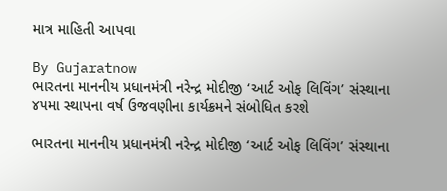માત્ર માહિતી આપવા

By Gujaratnow
ભારતના માનનીય પ્રધાનમંત્રી નરેન્દ્ર મોદીજી ‘આર્ટ ઓફ લિવિંગ’ સંસ્થાના ૪૫મા સ્થાપના વર્ષ ઉજવણીના કાર્યક્રમને સંબોધિત કરશે

ભારતના માનનીય પ્રધાનમંત્રી નરેન્દ્ર મોદીજી ‘આર્ટ ઓફ લિવિંગ’ સંસ્થાના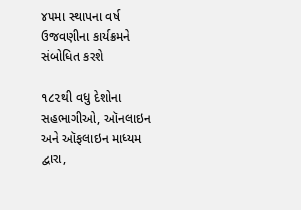૪૫મા સ્થાપના વર્ષ ઉજવણીના કાર્યક્રમને સંબોધિત કરશે

૧૮૨થી વધુ દેશોના સહભાગીઓ, ઑનલાઇન અને ઑફલાઇન માધ્યમ દ્વારા,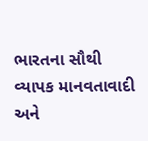ભારતના સૌથી વ્યાપક માનવતાવાદી અને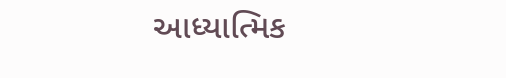આધ્યાત્મિક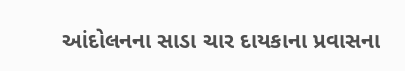આંદોલનના સાડા ચાર દાયકાના પ્રવાસના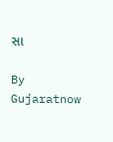સા

By Gujaratnow